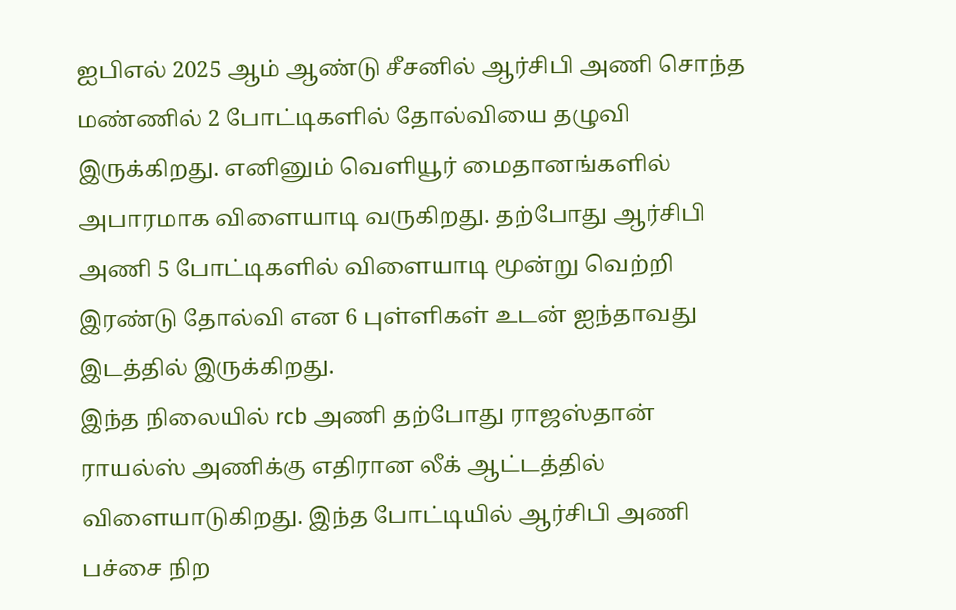ஐபிஎல் 2025 ஆம் ஆண்டு சீசனில் ஆர்சிபி அணி சொந்த மண்ணில் 2 போட்டிகளில் தோல்வியை தழுவி இருக்கிறது. எனினும் வெளியூர் மைதானங்களில் அபாரமாக விளையாடி வருகிறது. தற்போது ஆர்சிபி அணி 5 போட்டிகளில் விளையாடி மூன்று வெற்றி இரண்டு தோல்வி என 6 புள்ளிகள் உடன் ஐந்தாவது இடத்தில் இருக்கிறது.
இந்த நிலையில் rcb அணி தற்போது ராஜஸ்தான் ராயல்ஸ் அணிக்கு எதிரான லீக் ஆட்டத்தில் விளையாடுகிறது. இந்த போட்டியில் ஆர்சிபி அணி பச்சை நிற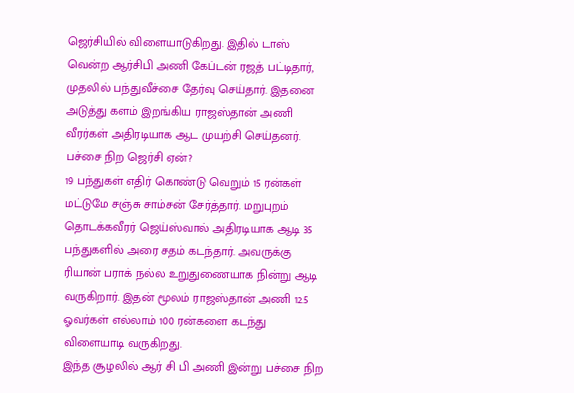ஜெர்சியில் விளையாடுகிறது. இதில் டாஸ் வென்ற ஆர்சிபி அணி கேப்டன் ரஜத் பட்டிதார், முதலில் பந்துவீச்சை தேர்வு செய்தார். இதனை அடுத்து களம் இறங்கிய ராஜஸ்தான் அணி வீரர்கள் அதிரடியாக ஆட முயற்சி செய்தனர்.
பச்சை நிற ஜெர்சி ஏன்?
19 பந்துகள் எதிர் கொண்டு வெறும் 15 ரன்கள் மட்டுமே சஞ்சு சாம்சன் சேர்த்தார். மறுபுறம் தொடக்கவீரர் ஜெய்ஸ்வால் அதிரடியாக ஆடி 35 பந்துகளில் அரை சதம் கடந்தார். அவருக்கு ரியான் பராக் நல்ல உறுதுணையாக நின்று ஆடி வருகிறார். இதன் மூலம் ராஜஸ்தான் அணி 12.5 ஓவர்கள் எல்லாம் 100 ரன்களை கடந்து விளையாடி வருகிறது.
இந்த சூழலில் ஆர் சி பி அணி இன்று பச்சை நிற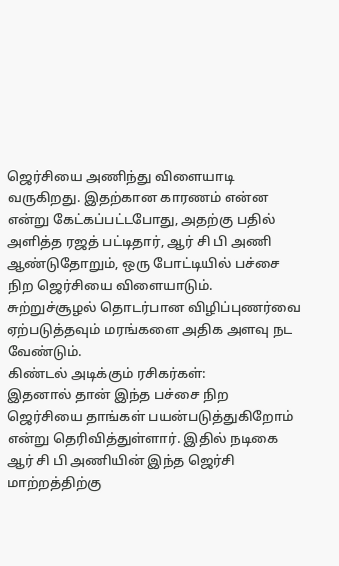ஜெர்சியை அணிந்து விளையாடி வருகிறது. இதற்கான காரணம் என்ன என்று கேட்கப்பட்டபோது, அதற்கு பதில் அளித்த ரஜத் பட்டிதார், ஆர் சி பி அணி ஆண்டுதோறும், ஒரு போட்டியில் பச்சை நிற ஜெர்சியை விளையாடும். சுற்றுச்சூழல் தொடர்பான விழிப்புணர்வை ஏற்படுத்தவும் மரங்களை அதிக அளவு நட வேண்டும்.
கிண்டல் அடிக்கும் ரசிகர்கள்:
இதனால் தான் இந்த பச்சை நிற ஜெர்சியை தாங்கள் பயன்படுத்துகிறோம் என்று தெரிவித்துள்ளார். இதில் நடிகை ஆர் சி பி அணியின் இந்த ஜெர்சி மாற்றத்திற்கு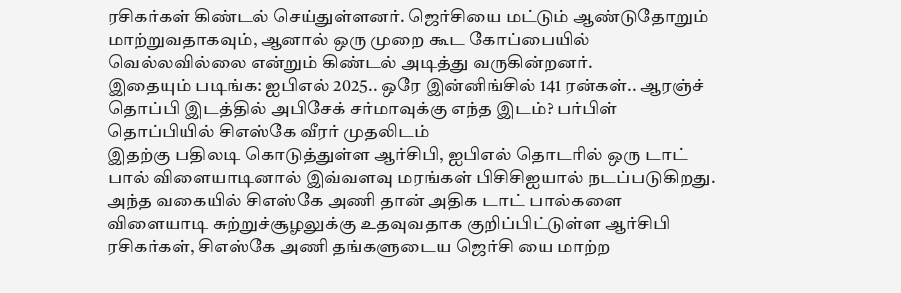ரசிகர்கள் கிண்டல் செய்துள்ளனர். ஜெர்சியை மட்டும் ஆண்டுதோறும் மாற்றுவதாகவும், ஆனால் ஒரு முறை கூட கோப்பையில் வெல்லவில்லை என்றும் கிண்டல் அடித்து வருகின்றனர்.
இதையும் படிங்க: ஐபிஎல் 2025.. ஒரே இன்னிங்சில் 141 ரன்கள்.. ஆரஞ்ச் தொப்பி இடத்தில் அபிசேக் சர்மாவுக்கு எந்த இடம்? பர்பிள் தொப்பியில் சிஎஸ்கே வீரர் முதலிடம்
இதற்கு பதிலடி கொடுத்துள்ள ஆர்சிபி, ஐபிஎல் தொடரில் ஒரு டாட் பால் விளையாடினால் இவ்வளவு மரங்கள் பிசிசிஐயால் நடப்படுகிறது.
அந்த வகையில் சிஎஸ்கே அணி தான் அதிக டாட் பால்களை விளையாடி சுற்றுச்சூழலுக்கு உதவுவதாக குறிப்பிட்டுள்ள ஆர்சிபி ரசிகர்கள், சிஎஸ்கே அணி தங்களுடைய ஜெர்சி யை மாற்ற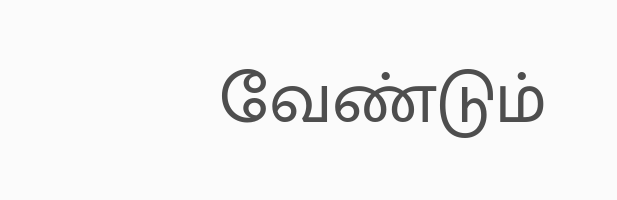வேண்டும்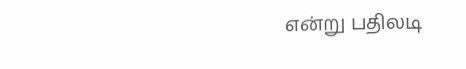என்று பதிலடி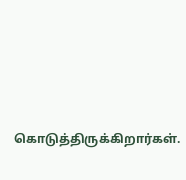கொடுத்திருக்கிறார்கள்.